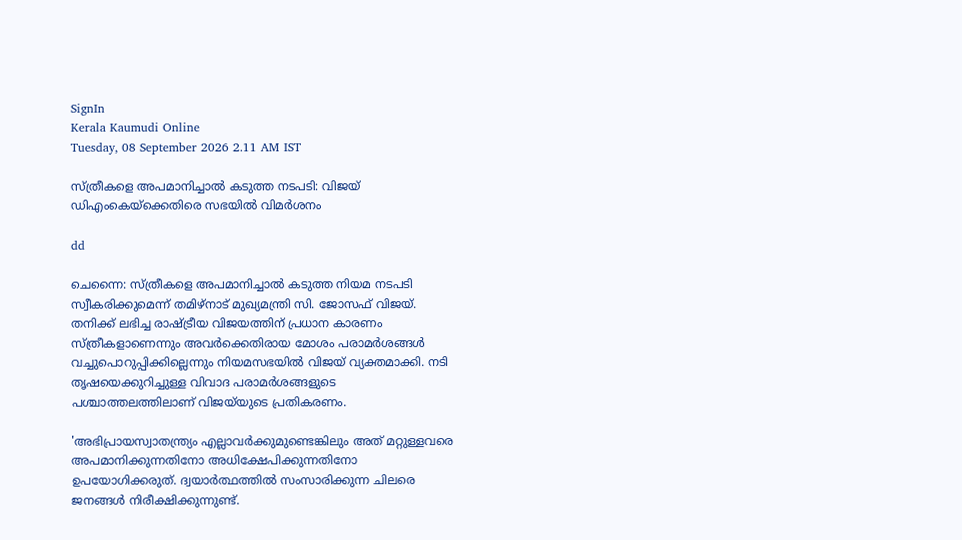SignIn
Kerala Kaumudi Online
Tuesday, 08 September 2026 2.11 AM IST

സ്ത്രീകളെ അപമാനിച്ചാൽ കടുത്ത നടപടി: വിജയ് ഡിഎംകെയ്ക്കെതിരെ സഭയിൽ വിമർശനം

dd

ചെന്നൈ: സ്ത്രീകളെ അപമാനിച്ചാൽ കടുത്ത നിയമ നടപടി സ്വീകരിക്കുമെന്ന് തമിഴ്നാട് മുഖ്യമന്ത്രി സി. ജോസഫ് വിജയ്. തനിക്ക് ലഭിച്ച രാഷ്ട്രീയ വിജയത്തിന് പ്രധാന കാരണം സ്ത്രീകളാണെന്നും അവർക്കെതിരായ മോശം പരാമർശങ്ങൾ വച്ചുപൊറുപ്പിക്കില്ലെന്നും നിയമസഭയിൽ വിജയ് വ്യക്തമാക്കി. നടി തൃഷയെക്കുറിച്ചുള്ള വിവാദ പരാമർശങ്ങളുടെ പശ്ചാത്തലത്തിലാണ് വിജയ്‌യുടെ പ്രതികരണം.

'അഭിപ്രായസ്വാതന്ത്ര്യം എല്ലാവർക്കുമുണ്ടെങ്കിലും അത് മറ്റുള്ളവരെ അപമാനിക്കുന്നതിനോ അധിക്ഷേപിക്കുന്നതിനോ ഉപയോഗിക്കരുത്. ദ്വയാർത്ഥത്തിൽ സംസാരിക്കുന്ന ചിലരെ ജനങ്ങൾ നിരീക്ഷിക്കുന്നുണ്ട്.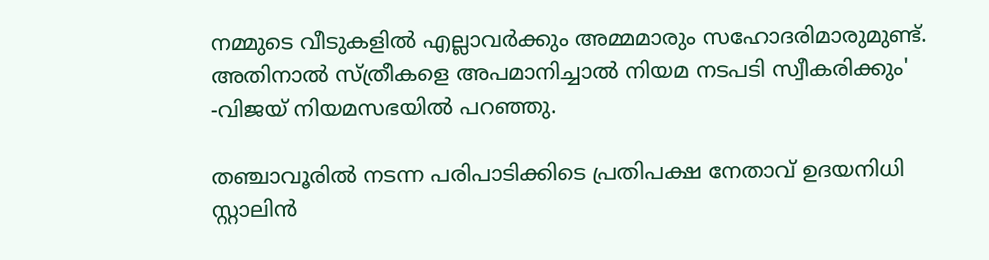നമ്മുടെ വീടുകളിൽ എല്ലാവർക്കും അമ്മമാരും സഹോദരിമാരുമുണ്ട്. അതിനാൽ സ്ത്രീകളെ അപമാനിച്ചാൽ നിയമ നടപടി സ്വീകരിക്കും' -വിജയ് നിയമസഭയിൽ പറഞ്ഞു.

തഞ്ചാവൂരിൽ നടന്ന പരിപാടിക്കിടെ പ്രതിപക്ഷ നേതാവ് ഉദയനിധി സ്റ്റാലിൻ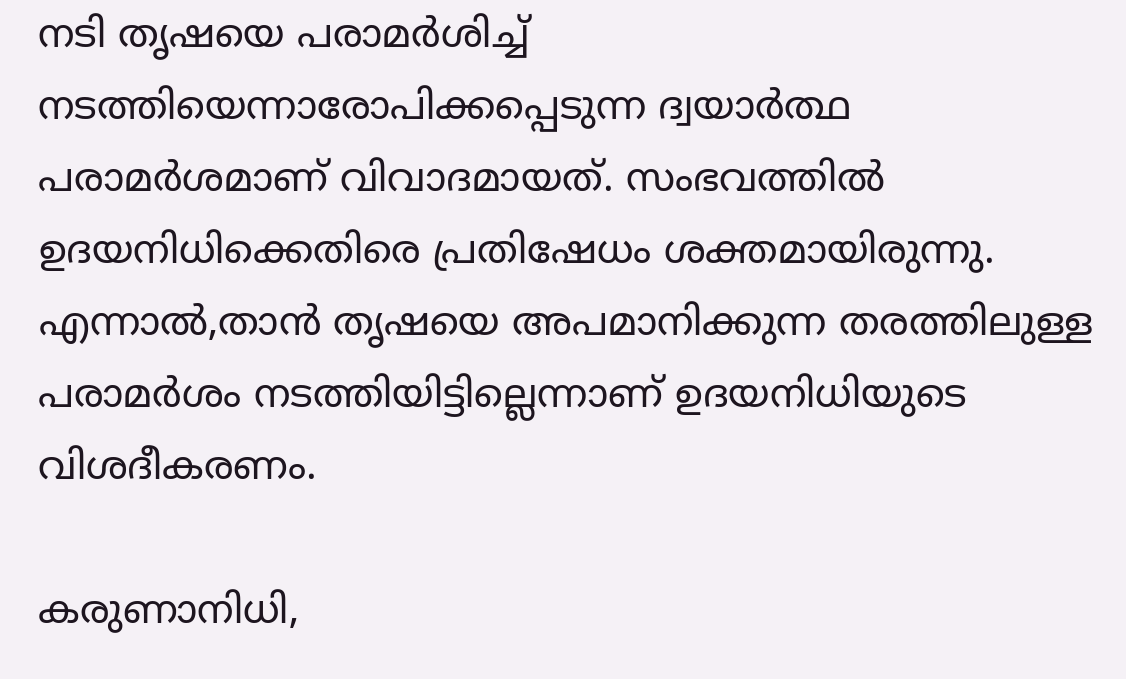നടി തൃഷയെ പരാമർശിച്ച് നടത്തിയെന്നാരോപിക്കപ്പെടുന്ന ദ്വയാർത്ഥ പരാമർശമാണ് വിവാദമായത്. സംഭവത്തിൽ ഉദയനിധിക്കെതിരെ പ്രതിഷേധം ശക്തമായിരുന്നു. എന്നാൽ,താൻ തൃഷയെ അപമാനിക്കുന്ന തരത്തിലുള്ള പരാമർശം നടത്തിയിട്ടില്ലെന്നാണ് ഉദയനിധിയുടെ വിശദീകരണം.

കരുണാനിധി,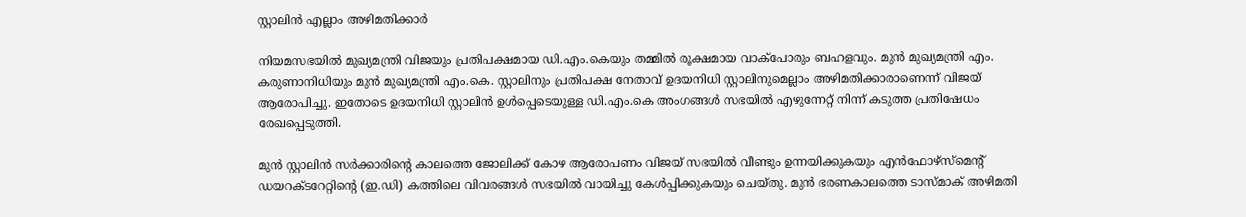സ്റ്റാലിൻ എല്ലാം അഴിമതിക്കാർ

നിയമസഭയിൽ മുഖ്യമന്ത്രി വിജയും പ്രതിപക്ഷമായ ഡി.എം.കെയും തമ്മിൽ രൂക്ഷമായ വാക്‌പോരും ബഹളവും. മുൻ മുഖ്യമന്ത്രി എം. കരുണാനിധിയും മുൻ മുഖ്യമന്ത്രി എം.കെ. സ്റ്റാലിനും പ്രതിപക്ഷ നേതാവ് ഉദയനിധി സ്റ്റാലിനുമെല്ലാം അഴിമതിക്കാരാണെന്ന് വിജയ് ആരോപിച്ചു. ഇതോടെ ഉദയനിധി സ്റ്റാലിൻ ഉൾപ്പെടെയുള്ള ഡി.എം.കെ അംഗങ്ങൾ സഭയിൽ എഴുന്നേറ്റ് നിന്ന് കടുത്ത പ്രതിഷേധം രേഖപ്പെടുത്തി.

മുൻ സ്റ്റാലിൻ സർക്കാരിന്റെ കാലത്തെ ജോലിക്ക് കോഴ ആരോപണം വിജയ് സഭയിൽ വീണ്ടും ഉന്നയിക്കുകയും എൻഫോഴ്സ്‌മെന്റ് ഡയറക്ടറേറ്റിന്റെ (ഇ.ഡി) കത്തിലെ വിവരങ്ങൾ സഭയിൽ വായിച്ചു കേൾപ്പിക്കുകയും ചെയ്തു. മുൻ ഭരണകാലത്തെ ടാസ്മാക് അഴിമതി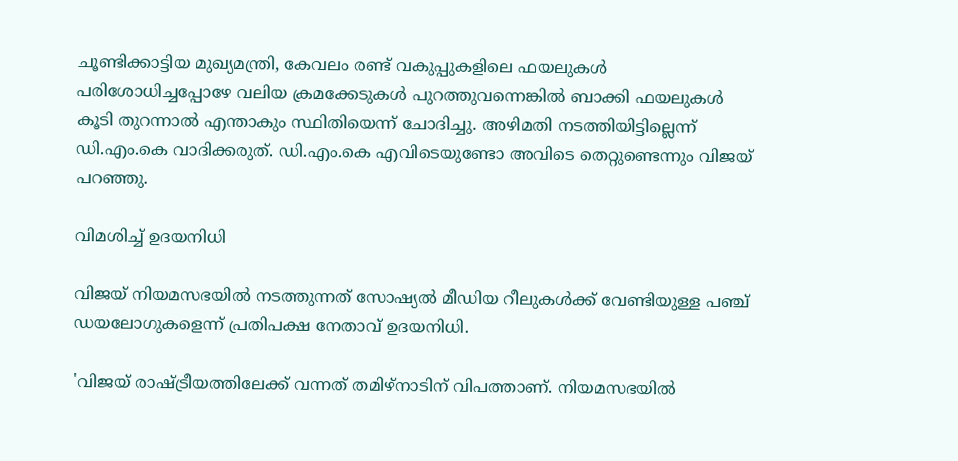ചൂണ്ടിക്കാട്ടിയ മുഖ്യമന്ത്രി, കേവലം രണ്ട് വകുപ്പുകളിലെ ഫയലുകൾ പരിശോധിച്ചപ്പോഴേ വലിയ ക്രമക്കേടുകൾ പുറത്തുവന്നെങ്കിൽ ബാക്കി ഫയലുകൾ കൂടി തുറന്നാൽ എന്താകും സ്ഥിതിയെന്ന് ചോദിച്ചു. അഴിമതി നടത്തിയിട്ടില്ലെന്ന് ഡി.എം.കെ വാദിക്കരുത്. ഡി.എം.കെ എവിടെയുണ്ടോ അവിടെ തെറ്റുണ്ടെന്നും വിജയ് പറഞ്ഞു.

വിമശിച്ച് ഉദയനിധി

വിജയ് നിയമസഭയിൽ നടത്തുന്നത് സോഷ്യൽ മീഡിയ റീലുകൾക്ക് വേണ്ടിയുള്ള പഞ്ച് ഡയലോഗുകളെന്ന് പ്രതിപക്ഷ നേതാവ് ഉദയനിധി.

'വിജയ് രാഷ്ട്രീയത്തിലേക്ക് വന്നത് തമിഴ്നാടിന് വിപത്താണ്. നിയമസഭയിൽ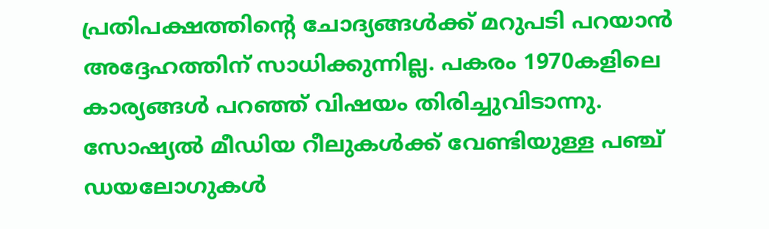പ്രതിപക്ഷത്തിന്റെ ചോദ്യങ്ങൾക്ക് മറുപടി പറയാൻ അദ്ദേഹത്തിന് സാധിക്കുന്നില്ല. പകരം 1970കളിലെ കാര്യങ്ങൾ പറഞ്ഞ് വിഷയം തിരിച്ചുവിടാന്നു. സോഷ്യൽ മീഡിയ റീലുകൾക്ക് വേണ്ടിയുള്ള പഞ്ച് ഡയലോഗുകൾ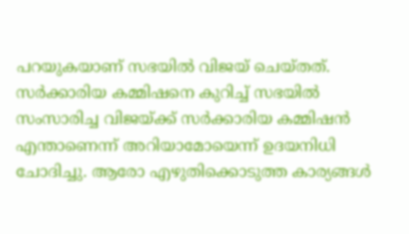പറയുകയാണ് സഭയിൽ വിജയ് ചെയ്തത്. സർക്കാരിയ കമ്മിഷനെ കുറിച്ച് സഭയിൽ സംസാരിച്ച വിജയ്ക്ക് സർക്കാരിയ കമ്മിഷൻ എന്താണെന്ന് അറിയാമോയെന്ന് ഉദയനിധി ചോദിച്ചു. ആരോ എഴുതിക്കൊടുത്ത കാര്യങ്ങൾ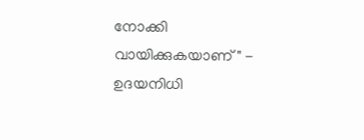നോക്കി വായിക്കുകയാണ്" - ഉദയനിധി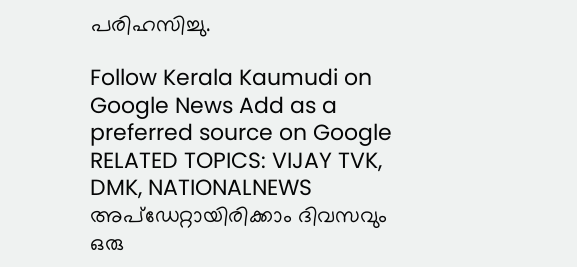പരിഹസിച്ചു.

Follow Kerala Kaumudi on Google News Add as a preferred source on Google
RELATED TOPICS: VIJAY TVK, DMK, NATIONALNEWS
അപ്ഡേറ്റായിരിക്കാം ദിവസവും
ഒരു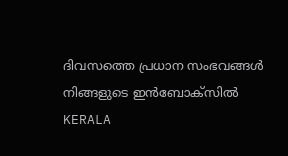ദിവസത്തെ പ്രധാന സംഭവങ്ങൾ നിങ്ങളുടെ ഇൻബോക്സിൽ
KERALA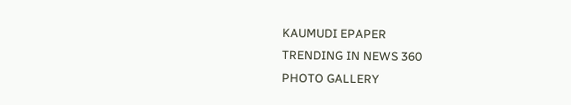KAUMUDI EPAPER
TRENDING IN NEWS 360
PHOTO GALLERY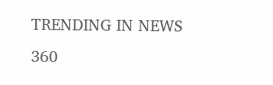TRENDING IN NEWS 360